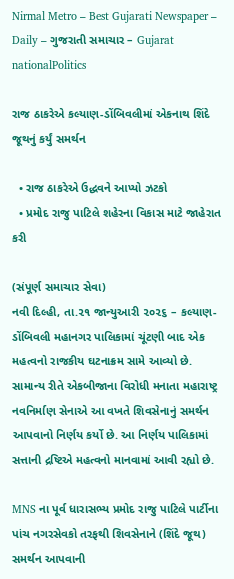Nirmal Metro – Best Gujarati Newspaper – Daily – ગુજરાતી સમાચાર – Gujarat
nationalPolitics

રાજ ઠાકરેએ કલ્યાણ-ડોંબિવલીમાં એકનાથ શિંદે જૂથનું કર્યું સમર્થન

  • રાજ ઠાકરેએ ઉદ્ધવને આપ્યો ઝટકો
  • પ્રમોદ રાજુ પાટિલે શહેરના વિકાસ માટે જાહેરાત કરી

(સંપૂર્ણ સમાચાર સેવા)
નવી દિલ્હી, તા.૨૧ જાન્યુઆરી ૨૦૨૬ – કલ્યાણ-ડોંબિવલી મહાનગર પાલિકામાં ચૂંટણી બાદ એક મહત્વનો રાજકીય ઘટનાક્રમ સામે આવ્યો છે. સામાન્ય રીતે એકબીજાના વિરોધી મનાતા મહારાષ્ટ્ર નવનિર્માણ સેનાએ આ વખતે શિવસેનાનું સમર્થન આપવાનો નિર્ણય કર્યો છે. આ નિર્ણય પાલિકામાં સત્તાની દ્રષ્ટિએ મહત્વનો માનવામાં આવી રહ્યો છે.

MNS ના પૂર્વ ધારાસભ્ય પ્રમોદ રાજુ પાટિલે પાર્ટીના પાંચ નગરસેવકો તરફથી શિવસેનાને (શિંદે જૂથ) સમર્થન આપવાની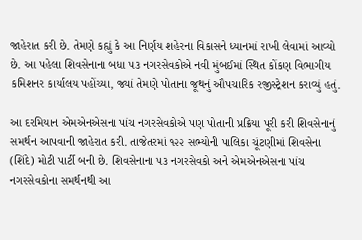જાહેરાત કરી છે. તેમણે કહ્યું કે આ નિર્ણય શહેરના વિકાસને ધ્યાનમાં રાખી લેવામાં આવ્યો છે. આ પહેલા શિવસેનાના બધા ૫૩ નગરસેવકોએ નવી મુંબઈમાં સ્થિત કોંકણ વિભાગીય કમિશનર કાર્યાલય પહોંચ્યા, જ્યાં તેમણે પોતાના જૂથનું ઔપચારિક રજીસ્ટ્રેશન કરાવ્યું હતું.

આ દરમિયાન એમએનએસના પાંચ નગરસેવકોએ પણ પોતાની પ્રક્રિયા પૂરી કરી શિવસેનાનું સમર્થન આપવાની જાહેરાત કરી. તાજેતરમાં ૧૨૨ સભ્યોની પાલિકા ચૂંટણીમાં શિવસેના (શિંદે) મોટી પાર્ટી બની છે. શિવસેનાના ૫૩ નગરસેવકો અને એમએનએસના પાંચ નગરસેવકોના સમર્થનથી આ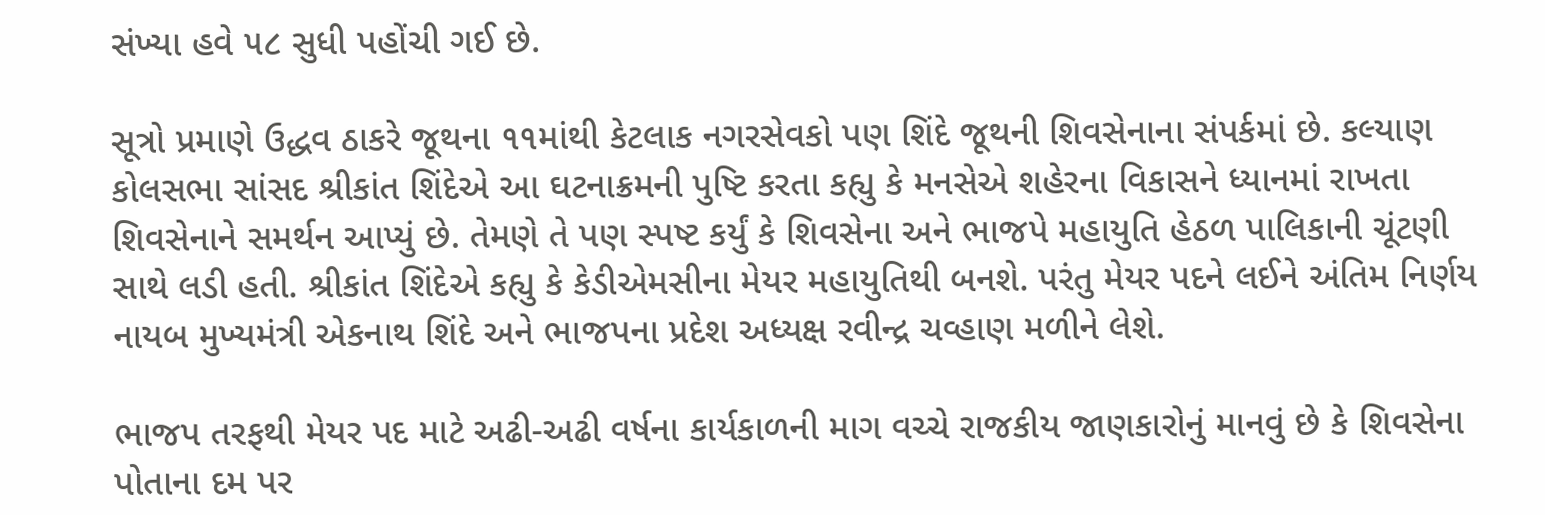સંખ્યા હવે ૫૮ સુધી પહોંચી ગઈ છે.

સૂત્રો પ્રમાણે ઉદ્ધવ ઠાકરે જૂથના ૧૧માંથી કેટલાક નગરસેવકો પણ શિંદે જૂથની શિવસેનાના સંપર્કમાં છે. કલ્યાણ કોલસભા સાંસદ શ્રીકાંત શિંદેએ આ ઘટનાક્રમની પુષ્ટિ કરતા કહ્યુ કે મનસેએ શહેરના વિકાસને ધ્યાનમાં રાખતા શિવસેનાને સમર્થન આપ્યું છે. તેમણે તે પણ સ્પષ્ટ કર્યું કે શિવસેના અને ભાજપે મહાયુતિ હેઠળ પાલિકાની ચૂંટણી સાથે લડી હતી. શ્રીકાંત શિંદેએ કહ્યુ કે કેડીએમસીના મેયર મહાયુતિથી બનશે. પરંતુ મેયર પદને લઈને અંતિમ નિર્ણય નાયબ મુખ્યમંત્રી એકનાથ શિંદે અને ભાજપના પ્રદેશ અધ્યક્ષ રવીન્દ્ર ચવ્હાણ મળીને લેશે.

ભાજપ તરફથી મેયર પદ માટે અઢી-અઢી વર્ષના કાર્યકાળની માગ વચ્ચે રાજકીય જાણકારોનું માનવું છે કે શિવસેના પોતાના દમ પર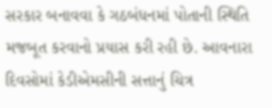સરકાર બનાવવા કે ગઠબંધનમાં પોતાની સ્થિતિ મજબૂત કરવાનો પ્રયાસ કરી રહી છે. આવનારા દિવસોમાં કેડીએમસીની સત્તાનું ચિત્ર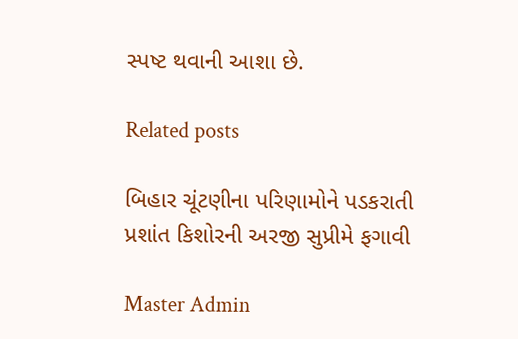સ્પષ્ટ થવાની આશા છે.

Related posts

બિહાર ચૂંટણીના પરિણામોને પડકરાતી પ્રશાંત કિશોરની અરજી સુપ્રીમે ફગાવી

Master Admin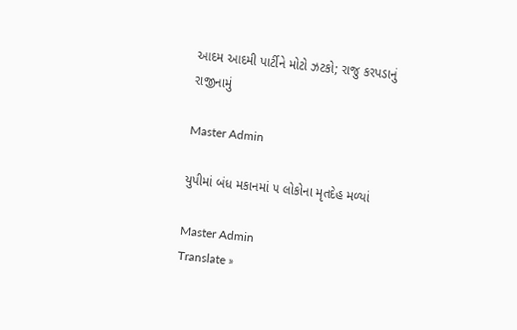આદમ આદમી પાર્ટીને મોટો ઝટકો; રાજુ કરપડાનું રાજીનામું

Master Admin

યુપીમાં બંધ મકાનમાં ૫ લોકોના મૃતદેહ મળ્યાં

Master Admin
Translate »